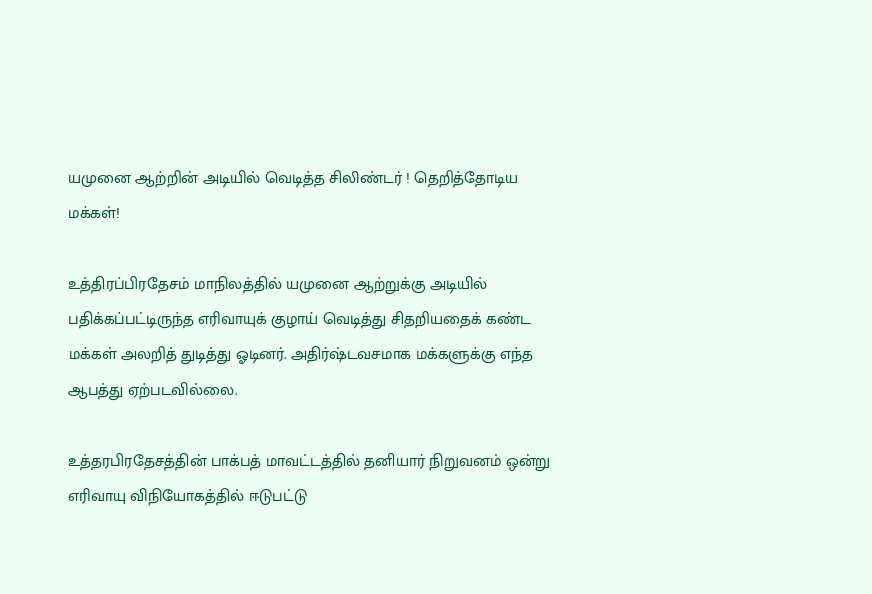யமுனை ஆற்றின் அடியில் வெடித்த சிலிண்டர் ! தெறித்தோடிய மக்கள்!

உத்திரப்பிரதேசம் மாநிலத்தில் யமுனை ஆற்றுக்கு அடியில் பதிக்கப்பட்டிருந்த எரிவாயுக் குழாய் வெடித்து சிதறியதைக் கண்ட மக்கள் அலறித் துடித்து ஓடினர். அதிர்ஷ்டவசமாக மக்களுக்கு எந்த ஆபத்து ஏற்படவில்லை.

உத்தரபிரதேசத்தின் பாக்பத் மாவட்டத்தில் தனியார் நிறுவனம் ஒன்று எரிவாயு விநியோகத்தில் ஈடுபட்டு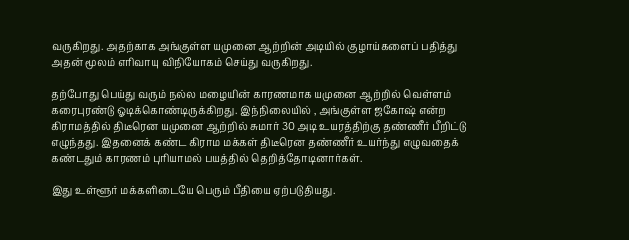வருகிறது. அதற்காக அங்குள்ள யமுனை ஆற்றின் அடியில் குழாய்களைப் பதித்து அதன் மூலம் எரிவாயு விநியோகம் செய்து வருகிறது.

தற்போது பெய்து வரும் நல்ல மழையின் காரணமாக யமுனை ஆற்றில் வெள்ளம் கரைபுரண்டு ஓடிக்கொண்டிருக்கிறது. இந்நிலையில் , அங்குள்ள ஜகோஷ் என்ற கிராமத்தில் திடீரென யமுனை ஆற்றில் சுமார் 30 அடி உயரத்திற்கு தண்ணீர் பீறிட்டு எழுந்தது. இதனைக் கண்ட கிராம மக்கள் திடீரென தண்ணீர் உயர்ந்து எழுவதைக் கண்டதும் காரணம் புரியாமல் பயத்தில் தெறித்தோடினார்கள்.

இது உள்ளூர் மக்களிடையே பெரும் பீதியை ஏற்படுதியது.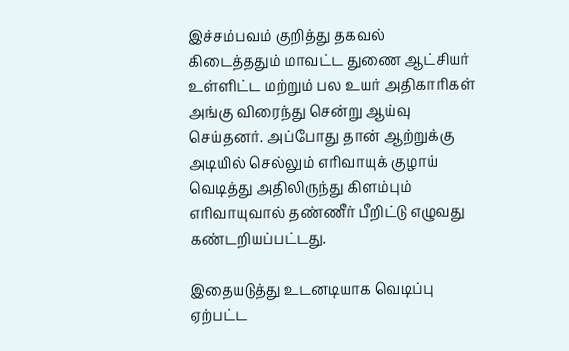இச்சம்பவம் குறித்து தகவல் கிடைத்ததும் மாவட்ட துணை ஆட்சியர் உள்ளிட்ட மற்றும் பல உயர் அதிகாரிகள் அங்கு விரைந்து சென்று ஆய்வு செய்தனர். அப்போது தான் ஆற்றுக்கு அடியில் செல்லும் எரிவாயுக் குழாய் வெடித்து அதிலிருந்து கிளம்பும் எரிவாயுவால் தண்ணீர் பீறிட்டு எழுவது கண்டறியப்பட்டது.

இதையடுத்து உடனடியாக வெடிப்பு ஏற்பட்ட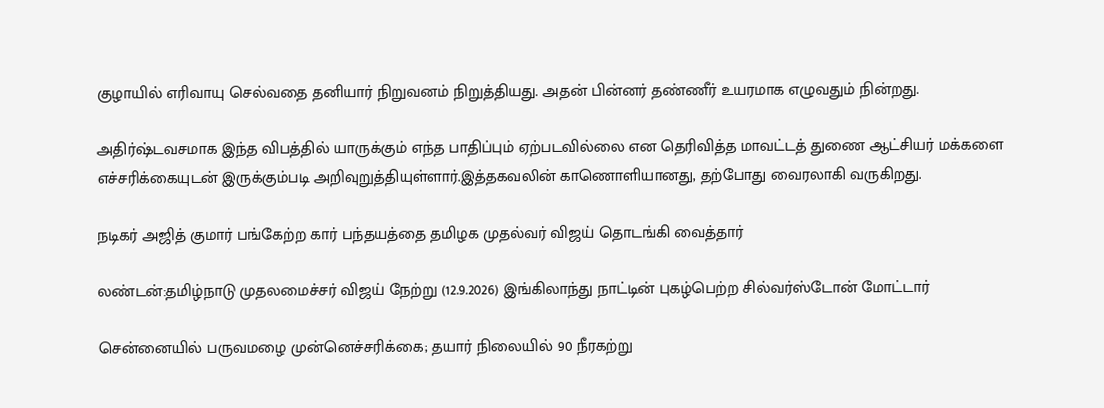குழாயில் எரிவாயு செல்வதை தனியார் நிறுவனம் நிறுத்தியது. அதன் பின்னர் தண்ணீர் உயரமாக எழுவதும் நின்றது.

அதிர்ஷ்டவசமாக இந்த விபத்தில் யாருக்கும் எந்த பாதிப்பும் ஏற்படவில்லை என தெரிவித்த மாவட்டத் துணை ஆட்சியர் மக்களை எச்சரிக்கையுடன் இருக்கும்படி அறிவுறுத்தியுள்ளார்.இத்தகவலின் காணொளியானது, தற்போது வைரலாகி வருகிறது.

நடிகர் அஜித் குமார் பங்கேற்ற கார் பந்தயத்தை தமிழக முதல்வர் விஜய் தொடங்கி வைத்தார்

லண்டன்:தமிழ்நாடு முதலமைச்சர் விஜய் நேற்று (12.9.2026) இங்கிலாந்து நாட்டின் புகழ்பெற்ற சில்வர்ஸ்டோன் மோட்டார்

சென்னையில் பருவமழை முன்னெச்சரிக்கை; தயார் நிலையில் 90 நீரகற்று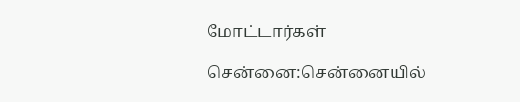மோட்டார்கள்

சென்னை:சென்னையில்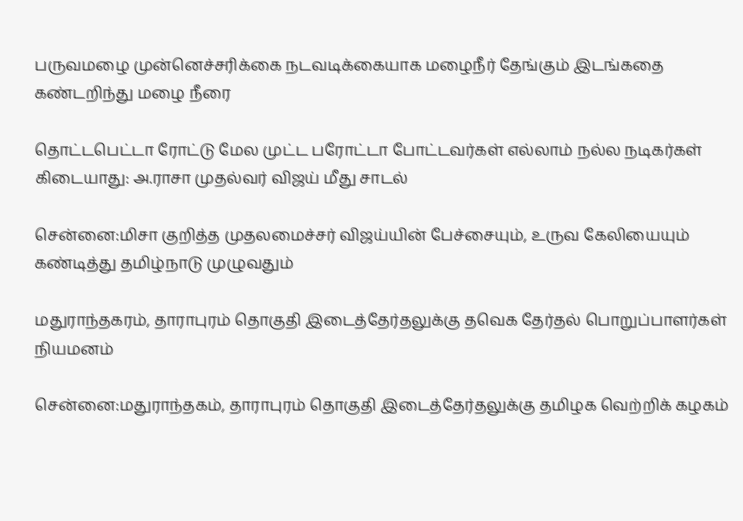பருவமழை முன்னெச்சரிக்கை நடவடிக்கையாக மழைநீர் தேங்கும் இடங்கதை கண்டறிந்து மழை நீரை

தொட்டபெட்டா ரோட்டு மேல முட்ட பரோட்டா போட்டவர்கள் எல்லாம் நல்ல நடிகர்கள் கிடையாது: அ.ராசா முதல்வர் விஜய் மீது சாடல்

சென்னை:மிசா குறித்த முதலமைச்சர் விஜய்யின் பேச்சையும், உருவ கேலியையும் கண்டித்து தமிழ்நாடு முழுவதும்

மதுராந்தகரம், தாராபுரம் தொகுதி இடைத்தேர்தலுக்கு தவெக தேர்தல் பொறுப்பாளர்கள் நியமனம்

சென்னை:மதுராந்தகம், தாராபுரம் தொகுதி இடைத்தேர்தலுக்கு தமிழக வெற்றிக் கழகம்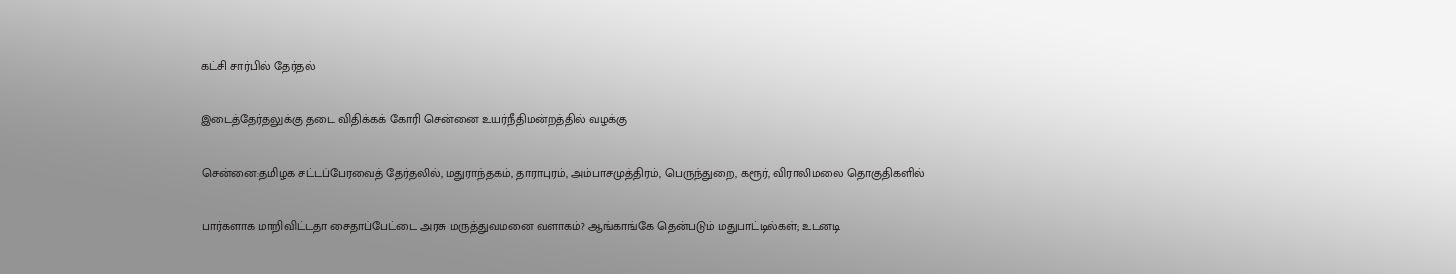கட்சி சார்பில் தேர்தல்

இடைத்தேர்தலுக்கு தடை விதிக்கக் கோரி சென்னை உயர்நீதிமன்றத்தில் வழக்கு

சென்னை:தமிழக சட்டப்பேரவைத் தேர்தலில், மதுராந்தகம், தாராபுரம், அம்பாசமுத்திரம், பெருந்துறை, கரூர், விராலிமலை தொகுதிகளில்

பார்களாக மாறிவிட்டதா சைதாப்பேட்டை அரசு மருத்துவமனை வளாகம்? ஆங்காங்கே தென்படும் மதுபாட்டில்கள்; உடனடி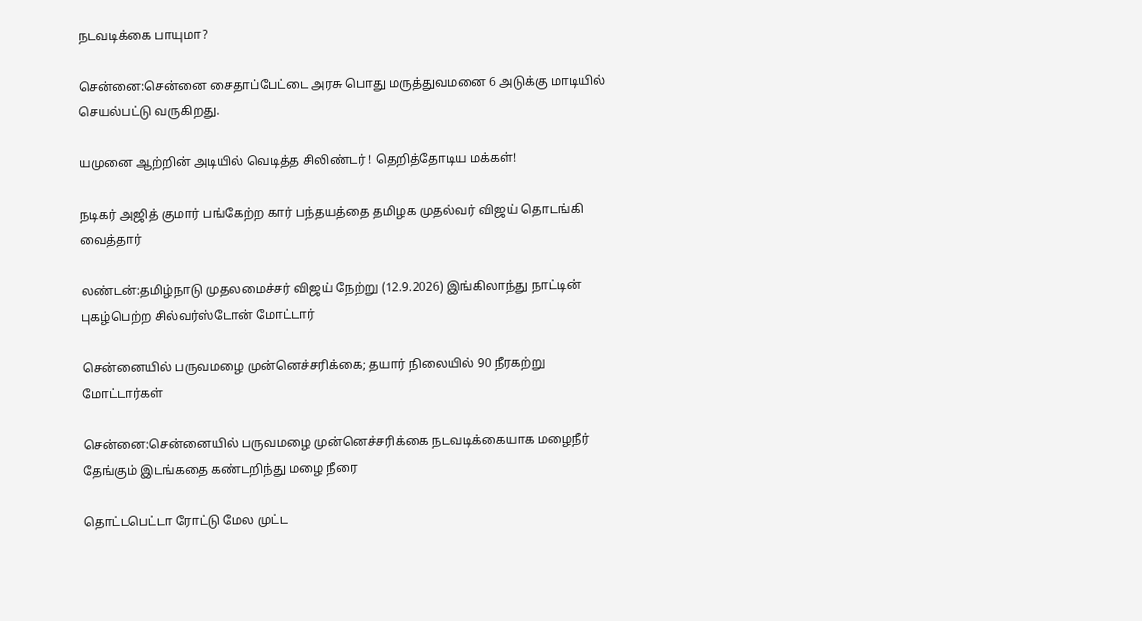நடவடிக்கை பாயுமா?

சென்னை:சென்னை சைதாப்பேட்டை அரசு பொது மருத்துவமனை 6 அடுக்கு மாடியில் செயல்பட்டு வருகிறது.

யமுனை ஆற்றின் அடியில் வெடித்த சிலிண்டர் ! தெறித்தோடிய மக்கள்!

நடிகர் அஜித் குமார் பங்கேற்ற கார் பந்தயத்தை தமிழக முதல்வர் விஜய் தொடங்கி வைத்தார்

லண்டன்:தமிழ்நாடு முதலமைச்சர் விஜய் நேற்று (12.9.2026) இங்கிலாந்து நாட்டின் புகழ்பெற்ற சில்வர்ஸ்டோன் மோட்டார்

சென்னையில் பருவமழை முன்னெச்சரிக்கை; தயார் நிலையில் 90 நீரகற்று மோட்டார்கள்

சென்னை:சென்னையில் பருவமழை முன்னெச்சரிக்கை நடவடிக்கையாக மழைநீர் தேங்கும் இடங்கதை கண்டறிந்து மழை நீரை

தொட்டபெட்டா ரோட்டு மேல முட்ட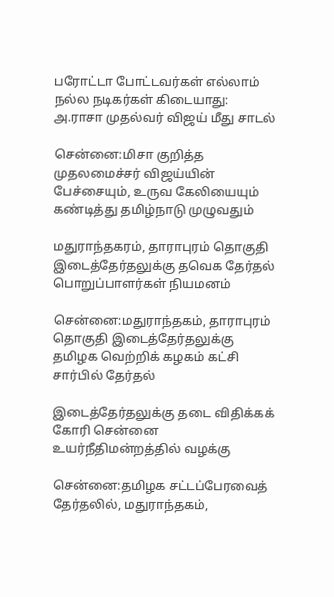பரோட்டா போட்டவர்கள் எல்லாம் நல்ல நடிகர்கள் கிடையாது: அ.ராசா முதல்வர் விஜய் மீது சாடல்

சென்னை:மிசா குறித்த முதலமைச்சர் விஜய்யின் பேச்சையும், உருவ கேலியையும் கண்டித்து தமிழ்நாடு முழுவதும்

மதுராந்தகரம், தாராபுரம் தொகுதி இடைத்தேர்தலுக்கு தவெக தேர்தல் பொறுப்பாளர்கள் நியமனம்

சென்னை:மதுராந்தகம், தாராபுரம் தொகுதி இடைத்தேர்தலுக்கு தமிழக வெற்றிக் கழகம் கட்சி சார்பில் தேர்தல்

இடைத்தேர்தலுக்கு தடை விதிக்கக் கோரி சென்னை உயர்நீதிமன்றத்தில் வழக்கு

சென்னை:தமிழக சட்டப்பேரவைத் தேர்தலில், மதுராந்தகம்,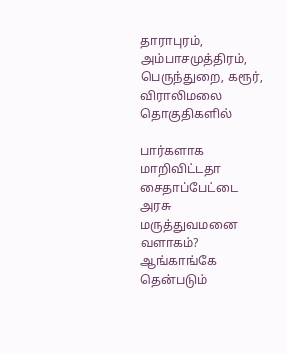தாராபுரம், அம்பாசமுத்திரம், பெருந்துறை, கரூர், விராலிமலை தொகுதிகளில்

பார்களாக மாறிவிட்டதா சைதாப்பேட்டை அரசு மருத்துவமனை வளாகம்? ஆங்காங்கே தென்படும்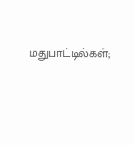மதுபாட்டில்கள்;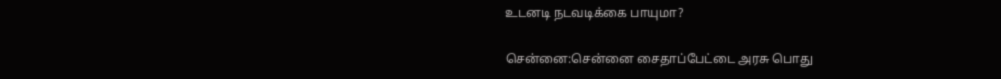உடனடி நடவடிக்கை பாயுமா?

சென்னை:சென்னை சைதாப்பேட்டை அரசு பொது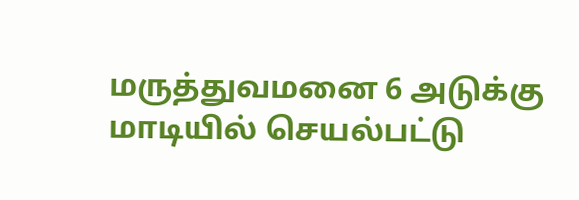மருத்துவமனை 6 அடுக்கு மாடியில் செயல்பட்டு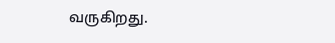வருகிறது.